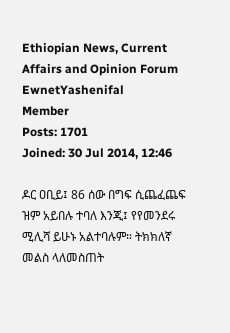Ethiopian News, Current Affairs and Opinion Forum
EwnetYashenifal
Member
Posts: 1701
Joined: 30 Jul 2014, 12:46

ዶር ዐቢይ፤ 86 ሰው በግፍ ሲጨፈጨፍ ዝም አይበሉ ተባለ እንጂ፤ የየመንደሩ ሚሊሻ ይሁኑ አልተባሉም። ትክክለኛ መልስ ላለመስጠት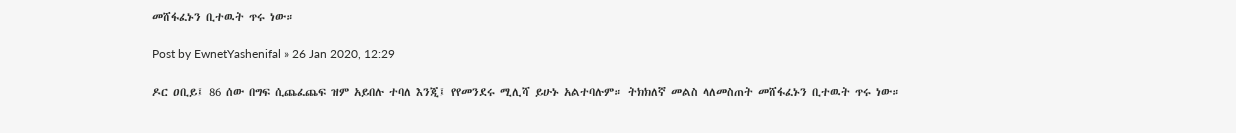መሸፋፈኑን ቢተዉት ጥሩ ነው።

Post by EwnetYashenifal » 26 Jan 2020, 12:29

ዶር ዐቢይ፤ 86 ሰው በግፍ ሲጨፈጨፍ ዝም አይበሉ ተባለ እንጂ፤ የየመንደሩ ሚሊሻ ይሁኑ አልተባሉም። ትክክለኛ መልስ ላለመስጠት መሸፋፈኑን ቢተዉት ጥሩ ነው።